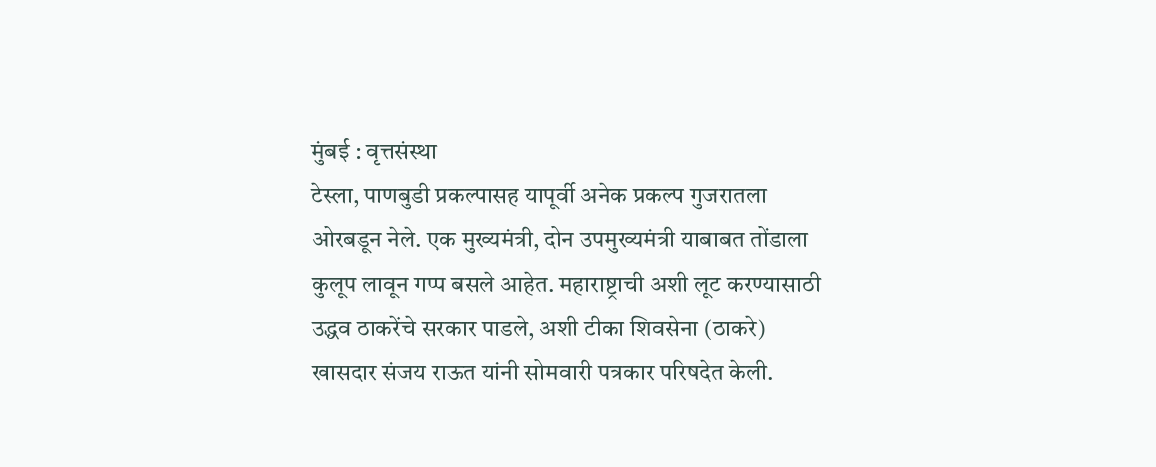मुंबई : वृत्तसंस्था
टेस्ला, पाणबुडी प्रकल्पासह यापूर्वी अनेक प्रकल्प गुजरातला ओरबडून नेले. एक मुख्यमंत्री, दोन उपमुख्यमंत्री याबाबत तोंडाला कुलूप लावून गप्प बसले आहेत. महाराष्ट्राची अशी लूट करण्यासाठी उद्धव ठाकरेंचे सरकार पाडले, अशी टीका शिवसेना (ठाकरे) खासदार संजय राऊत यांनी सोमवारी पत्रकार परिषदेत केली.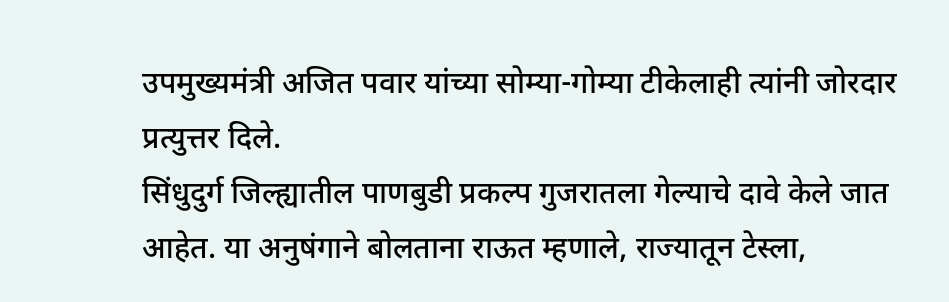उपमुख्यमंत्री अजित पवार यांच्या सोम्या-गोम्या टीकेलाही त्यांनी जोरदार प्रत्युत्तर दिले.
सिंधुदुर्ग जिल्ह्यातील पाणबुडी प्रकल्प गुजरातला गेल्याचे दावे केले जात आहेत. या अनुषंगाने बोलताना राऊत म्हणाले, राज्यातून टेस्ला,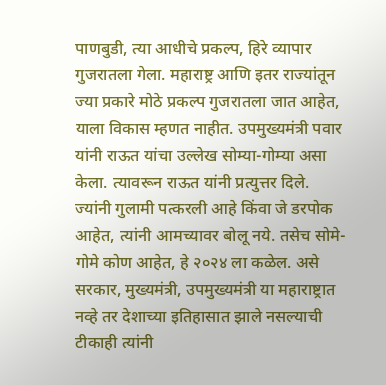पाणबुडी, त्या आधीचे प्रकल्प, हिरे व्यापार गुजरातला गेला. महाराष्ट्र आणि इतर राज्यांतून ज्या प्रकारे मोठे प्रकल्प गुजरातला जात आहेत, याला विकास म्हणत नाहीत. उपमुख्यमंत्री पवार यांनी राऊत यांचा उल्लेख सोम्या-गोम्या असा केला. त्यावरून राऊत यांनी प्रत्युत्तर दिले. ज्यांनी गुलामी पत्करली आहे किंवा जे डरपोक आहेत, त्यांनी आमच्यावर बोलू नये. तसेच सोमे-गोमे कोण आहेत, हे २०२४ ला कळेल. असे सरकार, मुख्यमंत्री, उपमुख्यमंत्री या महाराष्ट्रात नव्हे तर देशाच्या इतिहासात झाले नसल्याची टीकाही त्यांनी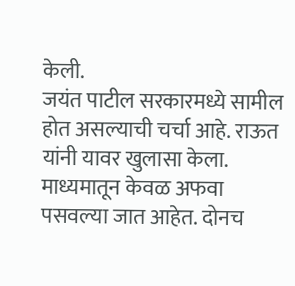केली.
जयंत पाटील सरकारमध्ये सामील होत असल्याची चर्चा आहे. राऊत यांनी यावर खुलासा केला. माध्यमातून केवळ अफवा पसवल्या जात आहेत. दोनच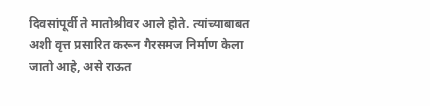दिवसांपूर्वी ते मातोश्रीवर आले होते. त्यांच्याबाबत अशी वृत्त प्रसारित करून गैरसमज निर्माण केला जातो आहे, असे राऊत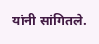यांनी सांगितले.